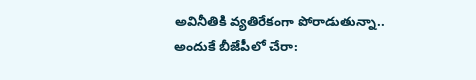అవినీతికి వ్యతిరేకంగా పోరాడుతున్నా.. అందుకే బీజేపీలో చేరా: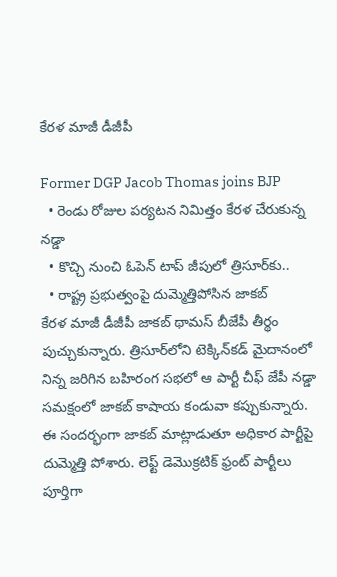కేరళ మాజీ డీజీపీ

Former DGP Jacob Thomas joins BJP
  • రెండు రోజుల పర్యటన నిమిత్తం కేరళ చేరుకున్న నడ్డా
  • కొచ్చి నుంచి ఓపెన్ టాప్ జీపులో త్రిసూర్‌కు..
  • రాష్ట్ర ప్రభుత్వంపై దుమ్మెత్తిపోసిన జాకబ్
కేరళ మాజీ డీజీపీ జాకబ్ థామస్ బీజేపీ తీర్థం పుచ్చుకున్నారు. త్రిసూర్‌లోని టెక్కిన్‌కడ్ మైదానంలో నిన్న జరిగిన బహిరంగ సభలో ఆ పార్టీ చీఫ్ జేపీ నడ్డా సమక్షంలో జాకబ్ కాషాయ కండువా కప్పుకున్నారు. ఈ సందర్భంగా జాకబ్ మాట్లాడుతూ అధికార పార్టీపై దుమ్మెత్తి పోశారు. లెఫ్ట్ డెమొక్రటిక్ ఫ్రంట్ పార్టీలు పూర్తిగా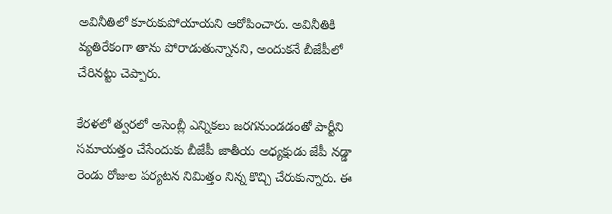అవినీతిలో కూరుకుపోయాయని ఆరోపించారు. అవినీతికి వ్యతిరేకంగా తాను పోరాడుతున్నానని, అందుకనే బీజేపీలో చేరినట్టు చెప్పారు.

కేరళలో త్వరలో అసెంబ్లీ ఎన్నికలు జరగనుండడంతో పార్టీని సమాయత్తం చేసేందుకు బీజేపీ జాతీయ అధ్యక్షుడు జేపీ నడ్డా రెండు రోజుల పర్యటన నిమిత్తం నిన్న కొచ్చి చేరుకున్నారు. ఈ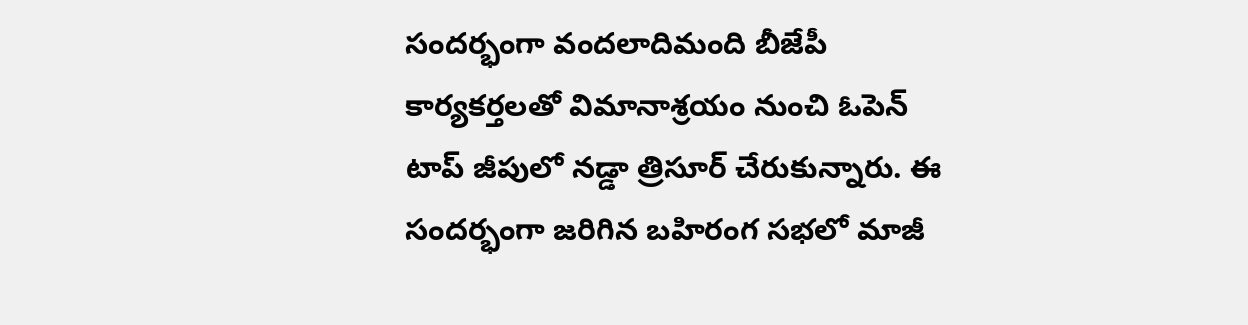సందర్భంగా వందలాదిమంది బీజేపీ కార్యకర్తలతో విమానాశ్రయం నుంచి ఓపెన్ టాప్ జీపులో నడ్డా త్రిసూర్ చేరుకున్నారు. ఈ సందర్భంగా జరిగిన బహిరంగ సభలో మాజీ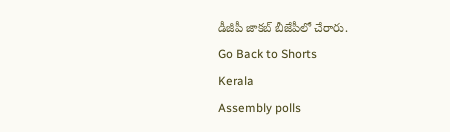డీజీపీ జాకబ్ బీజేపీలో చేరారు.
Go Back to Shorts
Kerala
Assembly polls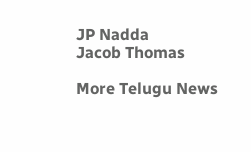JP Nadda
Jacob Thomas

More Telugu News